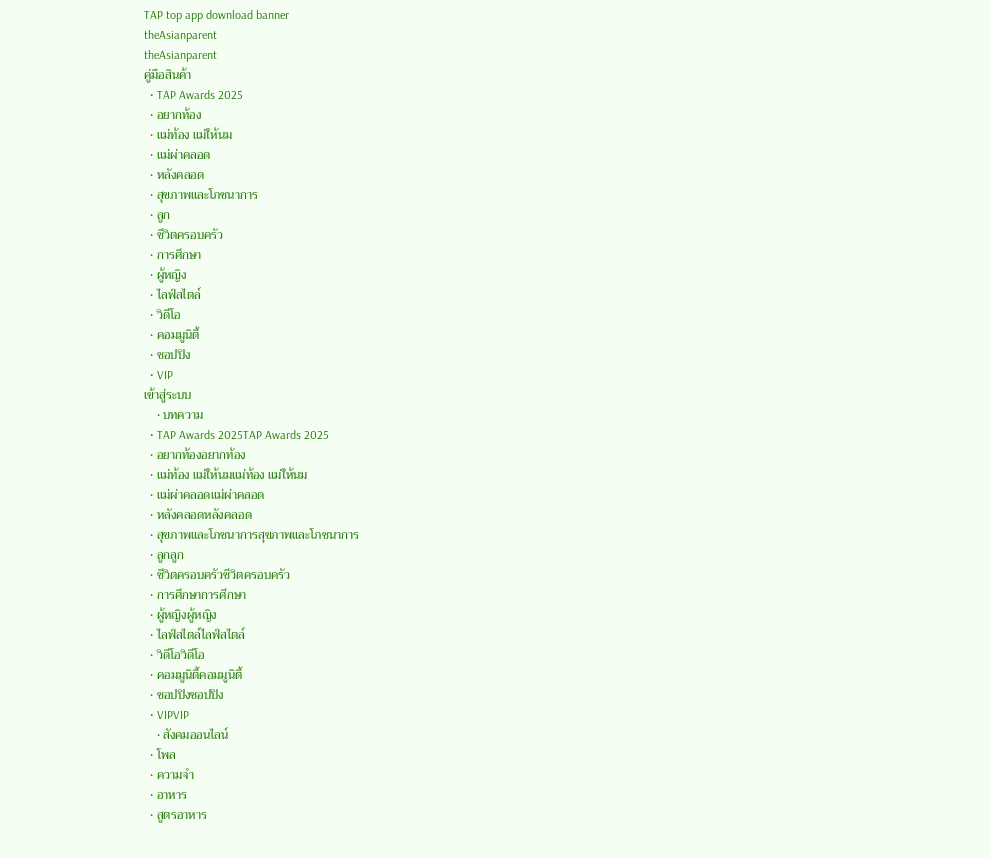TAP top app download banner
theAsianparent
theAsianparent
คู่มือสินค้า
  • TAP Awards 2025
  • อยากท้อง
  • แม่ท้อง แม่ให้นม
  • แม่ผ่าคลอด
  • หลังคลอด
  • สุขภาพและโภชนาการ
  • ลูก
  • ชีวิตครอบครัว
  • การศึกษา
  • ผู้หญิง
  • ไลฟ์สไตล์
  • วิดีโอ
  • คอมมูนิตี้
  • ชอปปิง
  • VIP
เข้าสู่ระบบ
    • บทความ
  • TAP Awards 2025TAP Awards 2025
  • อยากท้องอยากท้อง
  • แม่ท้อง แม่ให้นมแม่ท้อง แม่ให้นม
  • แม่ผ่าคลอดแม่ผ่าคลอด
  • หลังคลอดหลังคลอด
  • สุขภาพและโภชนาการสุขภาพและโภชนาการ
  • ลูกลูก
  • ชีวิตครอบครัวชีวิตครอบครัว
  • การศึกษาการศึกษา
  • ผู้หญิงผู้หญิง
  • ไลฟ์สไตล์ไลฟ์สไตล์
  • วิดีโอวิดีโอ
  • คอมมูนิตี้คอมมูนิตี้
  • ชอปปิงชอปปิง
  • VIPVIP
    • สังคมออนไลน์
  • โพล
  • ความจำ
  • อาหาร
  • สูตรอาหาร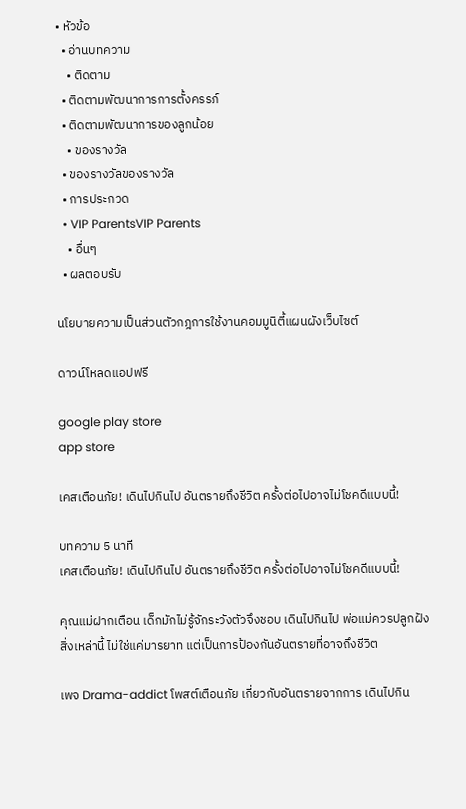• หัวข้อ
  • อ่านบทความ
    • ติดตาม
  • ติดตามพัฒนาการการตั้งครรภ์
  • ติดตามพัฒนาการของลูกน้อย
    • ของรางวัล
  • ของรางวัลของรางวัล
  • การประกวด
  • VIP ParentsVIP Parents
    • อื่นๆ
  • ผลตอบรับ

นโยบายความเป็นส่วนตัวกฎการใช้งานคอมมูนิตี้แผนผังเว็บไซต์

ดาวน์โหลดแอปฟรี

google play store
app store

เคสเตือนภัย! เดินไปกินไป อันตรายถึงชีวิต ครั้งต่อไปอาจไม่โชคดีแบบนี้!

บทความ 5 นาที
เคสเตือนภัย! เดินไปกินไป อันตรายถึงชีวิต ครั้งต่อไปอาจไม่โชคดีแบบนี้!

คุณแม่ฝากเตือน เด็กมักไม่รู้จักระวังตัวจึงชอบ เดินไปกินไป พ่อแม่ควรปลูกฝังสิ่งเหล่านี้ ไม่ใช่แค่มารยาท แต่เป็นการป้องกันอันตรายที่อาจถึงชีวิต

เพจ Drama-addict โพสต์เตือนภัย เกี่ยวกับอันตรายจากการ เดินไปกิน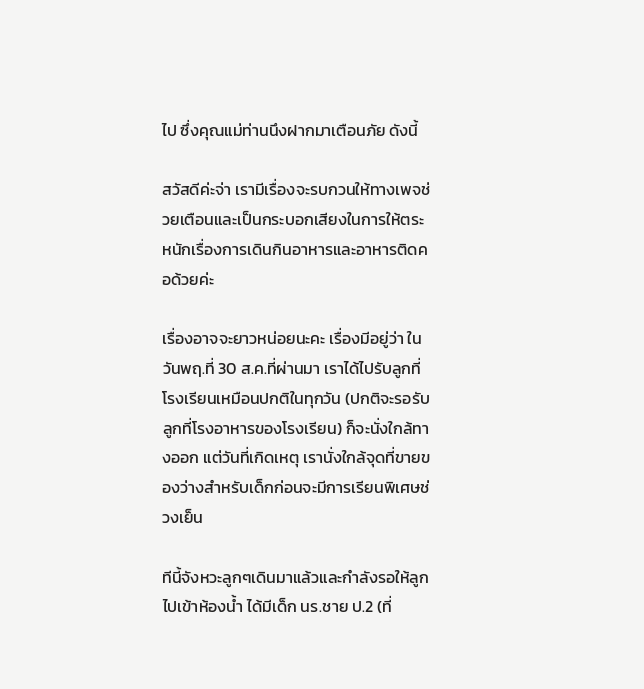ไป ซึ่งคุณแม่ท่านนึงฝากมาเตือนภัย ดังนี้

สวัสดีค่ะจ่า เรามีเรื่องจะรบกวนให้ทางเพจช่วยเตือนและเป็นกระบอกเสียงในการให้ตระหนักเรื่องการเดินกินอาหารและอาหารติดคอด้วยค่ะ

เรื่องอาจจะยาวหน่อยนะคะ เรื่องมีอยู่ว่า ในวันพฤ.ที่ 30 ส.ค.ที่ผ่านมา เราได้ไปรับลูกที่โรงเรียนเหมือนปกติในทุกวัน (ปกติจะรอรับลูกที่โรงอาหารของโรงเรียน) ก็จะนั่งใกล้ทางออก แต่วันที่เกิดเหตุ เรานั่งใกล้จุดที่ขายของว่างสำหรับเด็กก่อนจะมีการเรียนพิเศษช่วงเย็น

ทีนี้จังหวะลูกๆเดินมาแล้วและกำลังรอให้ลูกไปเข้าห้องน้ำ ได้มีเด็ก นร.ชาย ป.2 (ที่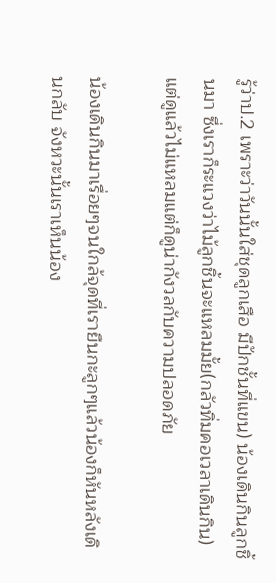รู้ว่าป.2 เพราะว่าวันนั้นใส่ชุดลูกเสือ มีปักชั้นที่แขน) น้องเดินกินลูกชิ้นมา ซึ่งเราก็ระแวงว่าไม้ลูกชิ้นจะแหลมมั้ย(กลัวทิ่มคอเวลาเดินกิน) แต่ดูแล้วไม่แหลมแต่ก็ดูน่ากังวลกับความปลอดภัย

น้องเดินกินมาเรื่อยๆจนใกล้จุดที่เรายืนกะลูกๆแล้วน้องก็หันหลังเดินกลับ จังหวะนั้นเราเห็นน้อง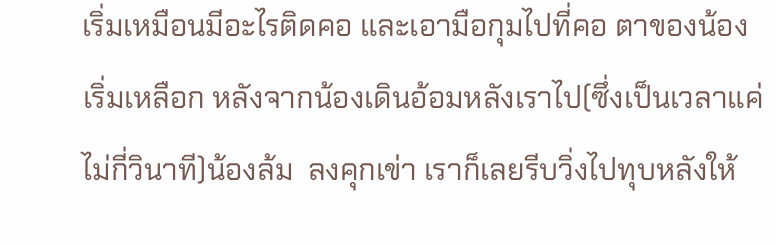เริ่มเหมือนมีอะไรติดคอ และเอามือกุมไปที่คอ ตาของน้องเริ่มเหลือก หลังจากน้องเดินอ้อมหลังเราไป(ซึ่งเป็นเวลาแค่ไม่กี่วินาที)น้องล้ม  ลงคุกเข่า เราก็เลยรีบวิ่งไปทุบหลังให้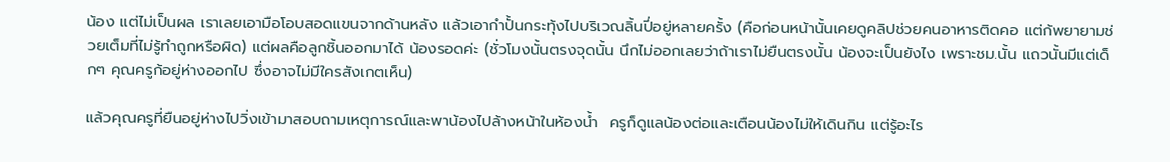น้อง แต่ไม่เป็นผล เราเลยเอามือโอบสอดแขนจากด้านหลัง แล้วเอากำปั้นกระทุ้งไปบริเวณลิ้นปี่อยู่หลายครั้ง (คือก่อนหน้านั้นเคยดูคลิปช่วยคนอาหารติดคอ แต่ก้พยายามช่วยเต็มที่ไม่รู้ทำถูกหรือผิด) แต่ผลคือลูกชิ้นออกมาได้ น้องรอดค่ะ (ชั่วโมงนั้นตรงจุดนั้น นึกไม่ออกเลยว่าถ้าเราไม่ยืนตรงนั้น น้องจะเป็นยังไง เพราะชม.นั้น แถวนั้นมีแต่เด็กๆ คุณครูก้อยู่ห่างออกไป ซึ่งอาจไม่มีใครสังเกตเห็น)

แล้วคุณครูที่ยืนอยู่ห่างไปวิ่งเข้ามาสอบถามเหตุการณ์และพาน้องไปล้างหน้าในห้องน้ำ  ครูก็ดูแลน้องต่อและเตือนน้องไม่ให้เดินกิน แต่รู้อะไร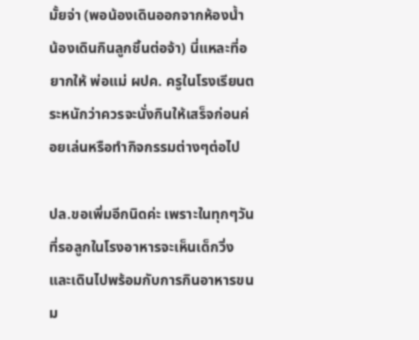มั้ยจ่า (พอน้องเดินออกจากห้องน้ำ น้องเดินกินลูกชิ้นต่อจ้า) นี่แหละที่อยากให้ พ่อแม่ ผปค. ครูในโรงเรียนตระหนักว่าควรจะนั่งกินให้เสร็จก่อนค่อยเล่นหรือทำกิจกรรมต่างๆต่อไป

ปล.ขอเพิ่มอีกนิดค่ะ เพราะในทุกๆวันที่รอลูกในโรงอาหารจะเห็นเด็กวิ่งและเดินไปพร้อมกับการกินอาหารขนม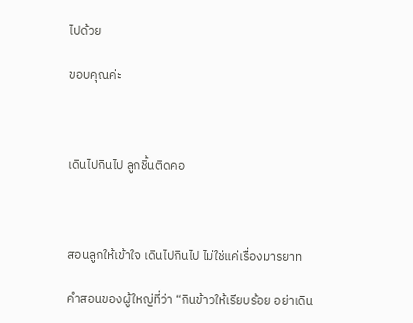ไปด้วย

ขอบคุณค่ะ



เดินไปกินไป ลูกชิ้นติดคอ



สอนลูกให้เข้าใจ เดินไปกินไป ไม่ใช่แค่เรื่องมารยาท

คำสอนของผู้ใหญ่ที่ว่า “กินข้าวให้เรียบร้อย อย่าเดิน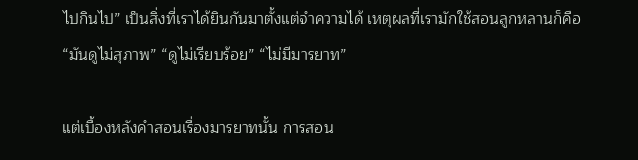ไปกินไป” เป็นสิ่งที่เราได้ยินกันมาตั้งแต่จำความได้ เหตุผลที่เรามักใช้สอนลูกหลานก็คือ “มันดูไม่สุภาพ” “ดูไม่เรียบร้อย” “ไม่มีมารยาท”

แต่เบื้องหลังคำสอนเรื่องมารยาทนั้น การสอน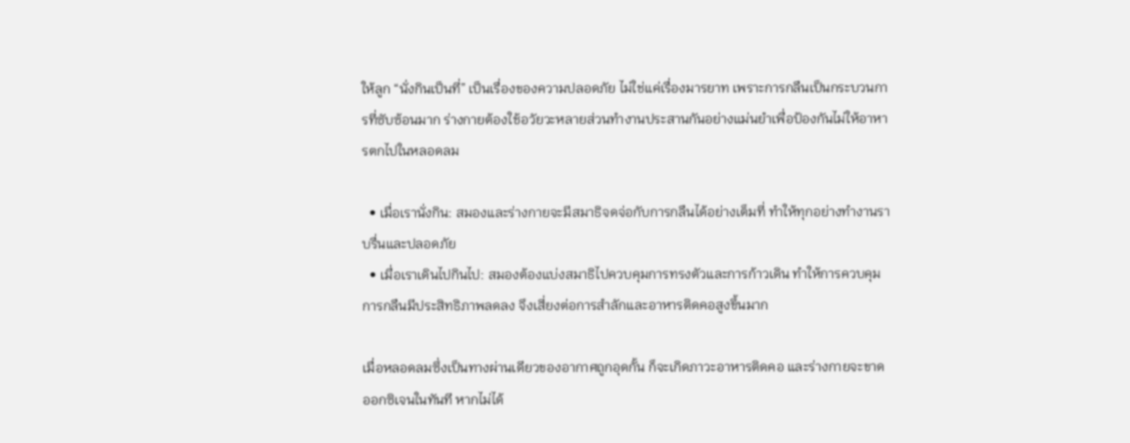ให้ลูก “นั่งกินเป็นที่” เป็นเรื่องของความปลอดภัย ไม่ใช่แค่เรื่องมารยาท เพราะการกลืนเป็นกระบวนการที่ซับซ้อนมาก ร่างกายต้องใช้อวัยวะหลายส่วนทำงานประสานกันอย่างแม่นยำเพื่อป้องกันไม่ให้อาหารตกไปในหลอดลม

  • เมื่อเรานั่งกิน: สมองและร่างกายจะมีสมาธิจดจ่อกับการกลืนได้อย่างเต็มที่ ทำให้ทุกอย่างทำงานราบรื่นและปลอดภัย
  • เมื่อเราเดินไปกินไป: สมองต้องแบ่งสมาธิไปควบคุมการทรงตัวและการก้าวเดิน ทำให้การควบคุมการกลืนมีประสิทธิภาพลดลง จึงเสี่ยงต่อการสำลักและอาหารติดคอสูงขึ้นมาก

เมื่อหลอดลมซึ่งเป็นทางผ่านเดียวของอากาศถูกอุดกั้น ก็จะเกิดภาวะอาหารติดคอ และร่างกายจะขาดออกซิเจนในทันที หากไม่ได้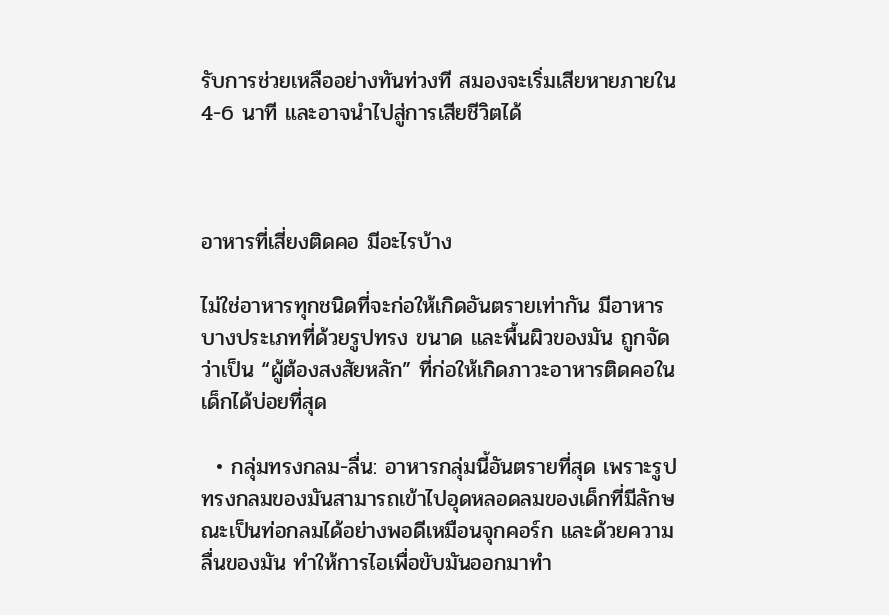รับการช่วยเหลืออย่างทันท่วงที สมองจะเริ่มเสียหายภายใน 4-6 นาที และอาจนำไปสู่การเสียชีวิตได้



อาหารที่เสี่ยงติดคอ มีอะไรบ้าง

ไม่ใช่อาหารทุกชนิดที่จะก่อให้เกิดอันตรายเท่ากัน มีอาหารบางประเภทที่ด้วยรูปทรง ขนาด และพื้นผิวของมัน ถูกจัดว่าเป็น “ผู้ต้องสงสัยหลัก” ที่ก่อให้เกิดภาวะอาหารติดคอในเด็กได้บ่อยที่สุด

  • กลุ่มทรงกลม-ลื่น: อาหารกลุ่มนี้อันตรายที่สุด เพราะรูปทรงกลมของมันสามารถเข้าไปอุดหลอดลมของเด็กที่มีลักษณะเป็นท่อกลมได้อย่างพอดีเหมือนจุกคอร์ก และด้วยความลื่นของมัน ทำให้การไอเพื่อขับมันออกมาทำ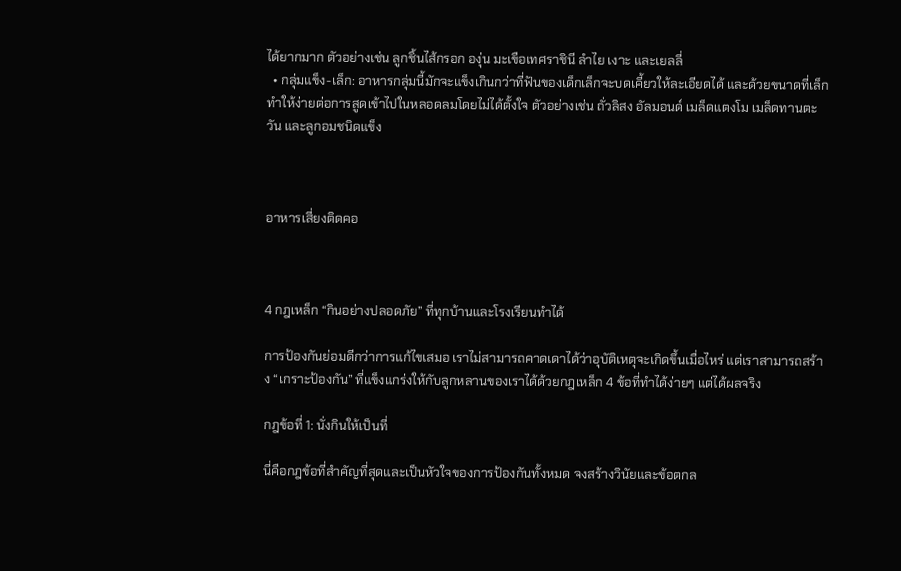ได้ยากมาก ตัวอย่างเช่น ลูกชิ้นไส้กรอก องุ่น มะเขือเทศราชินี ลำไย เงาะ และเยลลี่
  • กลุ่มแข็ง-เล็ก: อาหารกลุ่มนี้มักจะแข็งเกินกว่าที่ฟันของเด็กเล็กจะบดเคี้ยวให้ละเอียดได้ และด้วยขนาดที่เล็ก ทำให้ง่ายต่อการสูดเข้าไปในหลอดลมโดยไม่ได้ตั้งใจ ตัวอย่างเช่น ถั่วลิสง อัลมอนด์ เมล็ดแตงโม เมล็ดทานตะวัน และลูกอมชนิดแข็ง



อาหารเสี่ยงติดคอ



4 กฎเหล็ก “กินอย่างปลอดภัย” ที่ทุกบ้านและโรงเรียนทำได้

การป้องกันย่อมดีกว่าการแก้ไขเสมอ เราไม่สามารถคาดเดาได้ว่าอุบัติเหตุจะเกิดขึ้นเมื่อไหร่ แต่เราสามารถสร้าง “เกราะป้องกัน” ที่แข็งแกร่งให้กับลูกหลานของเราได้ด้วยกฎเหล็ก 4 ข้อที่ทำได้ง่ายๆ แต่ได้ผลจริง

กฎข้อที่ 1: นั่งกินให้เป็นที่

นี่คือกฎข้อที่สำคัญที่สุดและเป็นหัวใจของการป้องกันทั้งหมด จงสร้างวินัยและข้อตกล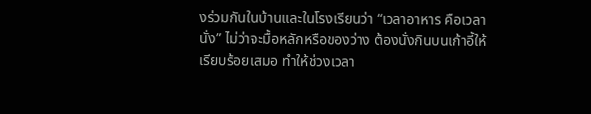งร่วมกันในบ้านและในโรงเรียนว่า “เวลาอาหาร คือเวลานั่ง” ไม่ว่าจะมื้อหลักหรือของว่าง ต้องนั่งกินบนเก้าอี้ให้เรียบร้อยเสมอ ทำให้ช่วงเวลา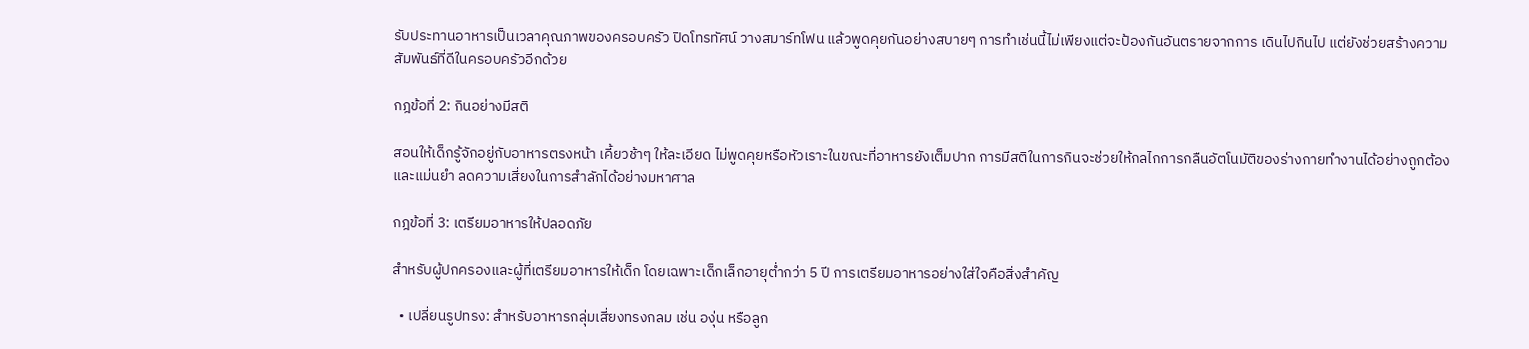รับประทานอาหารเป็นเวลาคุณภาพของครอบครัว ปิดโทรทัศน์ วางสมาร์ทโฟน แล้วพูดคุยกันอย่างสบายๆ การทำเช่นนี้ไม่เพียงแต่จะป้องกันอันตรายจากการ เดินไปกินไป แต่ยังช่วยสร้างความสัมพันธ์ที่ดีในครอบครัวอีกด้วย

กฎข้อที่ 2: กินอย่างมีสติ

สอนให้เด็กรู้จักอยู่กับอาหารตรงหน้า เคี้ยวช้าๆ ให้ละเอียด ไม่พูดคุยหรือหัวเราะในขณะที่อาหารยังเต็มปาก การมีสติในการกินจะช่วยให้กลไกการกลืนอัตโนมัติของร่างกายทำงานได้อย่างถูกต้องและแม่นยำ ลดความเสี่ยงในการสำลักได้อย่างมหาศาล

กฎข้อที่ 3: เตรียมอาหารให้ปลอดภัย

สำหรับผู้ปกครองและผู้ที่เตรียมอาหารให้เด็ก โดยเฉพาะเด็กเล็กอายุต่ำกว่า 5 ปี การเตรียมอาหารอย่างใส่ใจคือสิ่งสำคัญ

  • เปลี่ยนรูปทรง: สำหรับอาหารกลุ่มเสี่ยงทรงกลม เช่น องุ่น หรือลูก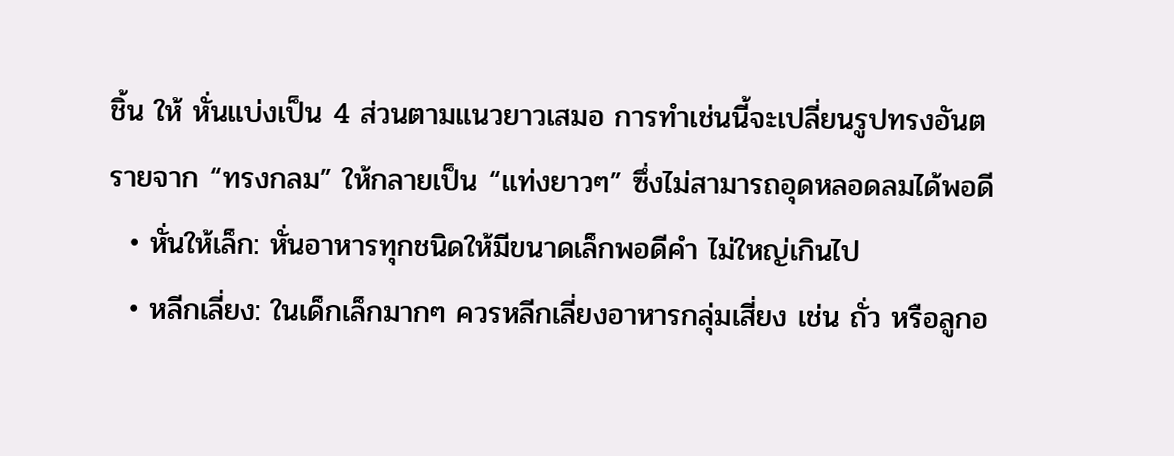ชิ้น ให้ หั่นแบ่งเป็น 4 ส่วนตามแนวยาวเสมอ การทำเช่นนี้จะเปลี่ยนรูปทรงอันตรายจาก “ทรงกลม” ให้กลายเป็น “แท่งยาวๆ” ซึ่งไม่สามารถอุดหลอดลมได้พอดี
  • หั่นให้เล็ก: หั่นอาหารทุกชนิดให้มีขนาดเล็กพอดีคำ ไม่ใหญ่เกินไป
  • หลีกเลี่ยง: ในเด็กเล็กมากๆ ควรหลีกเลี่ยงอาหารกลุ่มเสี่ยง เช่น ถั่ว หรือลูกอ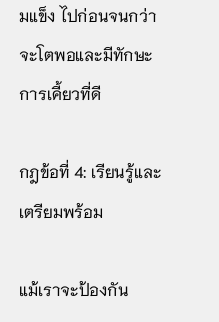มแข็ง ไปก่อนจนกว่าจะโตพอและมีทักษะการเคี้ยวที่ดี

กฎข้อที่ 4: เรียนรู้และเตรียมพร้อม

แม้เราจะป้องกัน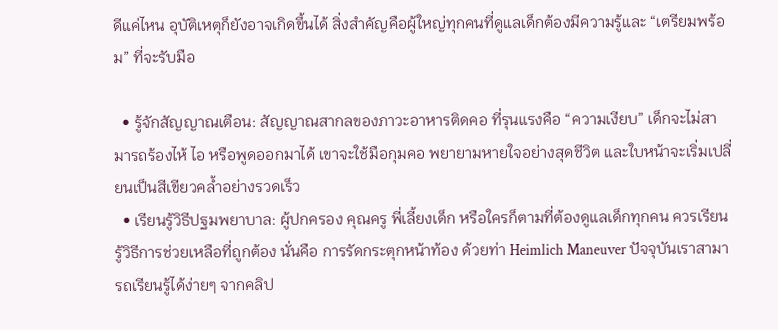ดีแค่ไหน อุบัติเหตุก็ยังอาจเกิดขึ้นได้ สิ่งสำคัญคือผู้ใหญ่ทุกคนที่ดูแลเด็กต้องมีความรู้และ “เตรียมพร้อม” ที่จะรับมือ

  • รู้จักสัญญาณเตือน: สัญญาณสากลของภาวะอาหารติดคอ ที่รุนแรงคือ “ความเงียบ” เด็กจะไม่สามารถร้องไห้ ไอ หรือพูดออกมาได้ เขาจะใช้มือกุมคอ พยายามหายใจอย่างสุดชีวิต และใบหน้าจะเริ่มเปลี่ยนเป็นสีเขียวคล้ำอย่างรวดเร็ว
  • เรียนรู้วิธีปฐมพยาบาล: ผู้ปกครอง คุณครู พี่เลี้ยงเด็ก หรือใครก็ตามที่ต้องดูแลเด็กทุกคน ควรเรียนรู้วิธีการช่วยเหลือที่ถูกต้อง นั่นคือ การรัดกระตุกหน้าท้อง ด้วยท่า Heimlich Maneuver ปัจจุบันเราสามารถเรียนรู้ได้ง่ายๆ จากคลิป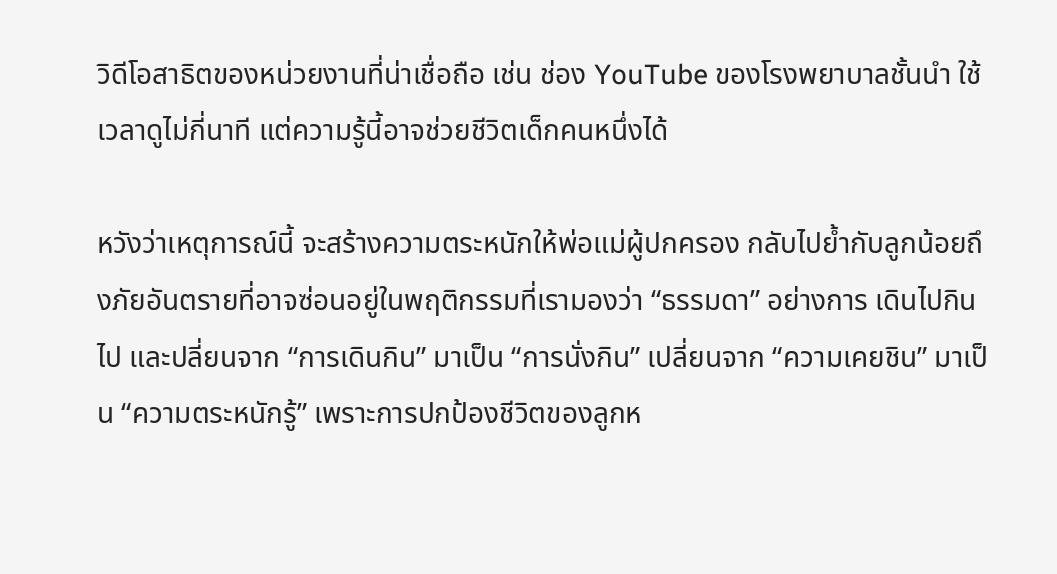วิดีโอสาธิตของหน่วยงานที่น่าเชื่อถือ เช่น ช่อง YouTube ของโรงพยาบาลชั้นนำ ใช้เวลาดูไม่กี่นาที แต่ความรู้นี้อาจช่วยชีวิตเด็กคนหนึ่งได้

หวังว่าเหตุการณ์นี้ จะสร้างความตระหนักให้พ่อแม่ผู้ปกครอง กลับไปย้ำกับลูกน้อยถึงภัยอันตรายที่อาจซ่อนอยู่ในพฤติกรรมที่เรามองว่า “ธรรมดา” อย่างการ เดินไปกินไป และปลี่ยนจาก “การเดินกิน” มาเป็น “การนั่งกิน” เปลี่ยนจาก “ความเคยชิน” มาเป็น “ความตระหนักรู้” เพราะการปกป้องชีวิตของลูกห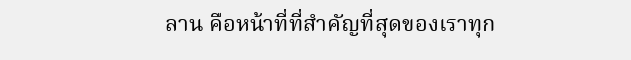ลาน คือหน้าที่ที่สำคัญที่สุดของเราทุก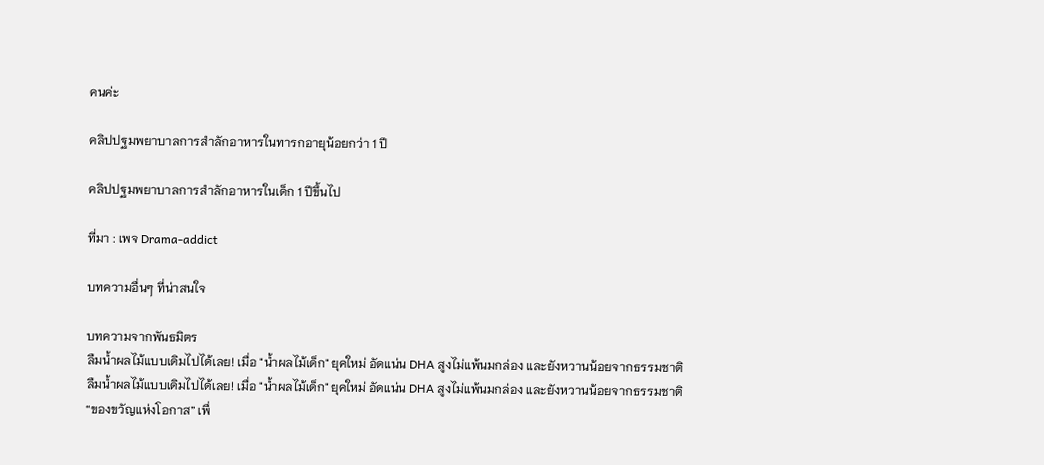คนค่ะ

คลิปปฐมพยาบาลการสำลักอาหารในทารกอายุน้อยกว่า 1 ปี

คลิปปฐมพยาบาลการสำลักอาหารในเด็ก 1 ปีขึ้นไป

ที่มา : เพจ Drama-addict

บทความอื่นๆ ที่น่าสนใจ

บทความจากพันธมิตร
ลืมน้ำผลไม้แบบเดิมไปได้เลย! เมื่อ "น้ำผลไม้เด็ก" ยุคใหม่ อัดแน่น DHA สูงไม่แพ้นมกล่อง และยังหวานน้อยจากธรรมชาติ
ลืมน้ำผลไม้แบบเดิมไปได้เลย! เมื่อ "น้ำผลไม้เด็ก" ยุคใหม่ อัดแน่น DHA สูงไม่แพ้นมกล่อง และยังหวานน้อยจากธรรมชาติ
“ของขวัญแห่งโอกาส” เพื่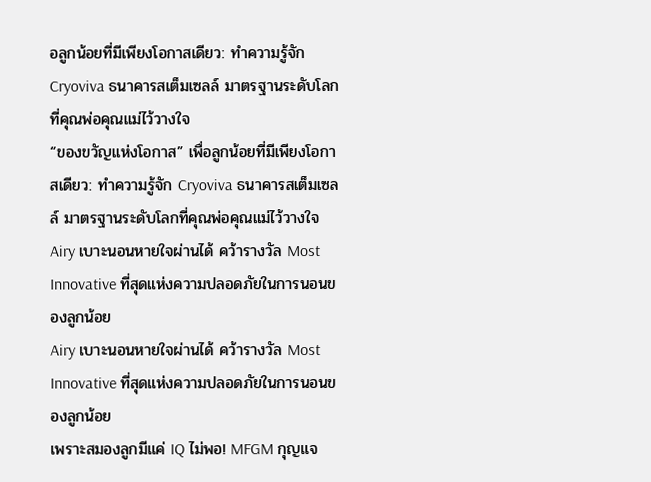อลูกน้อยที่มีเพียงโอกาสเดียว: ทำความรู้จัก Cryoviva ธนาคารสเต็มเซลล์ มาตรฐานระดับโลกที่คุณพ่อคุณแม่ไว้วางใจ
“ของขวัญแห่งโอกาส” เพื่อลูกน้อยที่มีเพียงโอกาสเดียว: ทำความรู้จัก Cryoviva ธนาคารสเต็มเซลล์ มาตรฐานระดับโลกที่คุณพ่อคุณแม่ไว้วางใจ
Airy เบาะนอนหายใจผ่านได้ คว้ารางวัล Most Innovative ที่สุดแห่งความปลอดภัยในการนอนของลูกน้อย
Airy เบาะนอนหายใจผ่านได้ คว้ารางวัล Most Innovative ที่สุดแห่งความปลอดภัยในการนอนของลูกน้อย
เพราะสมองลูกมีแค่ IQ ไม่พอ! MFGM กุญแจ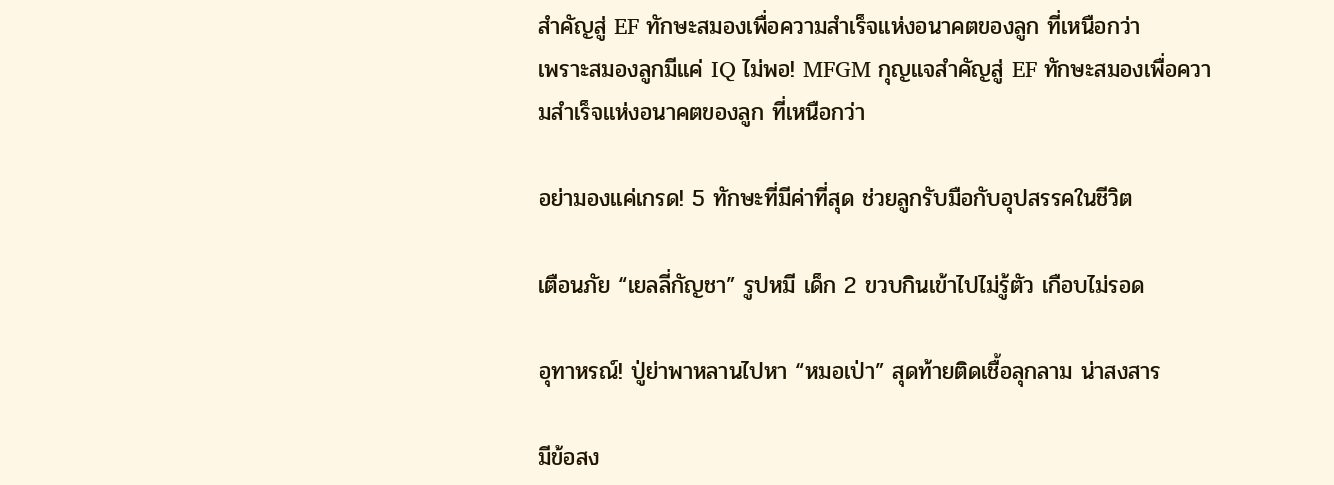สำคัญสู่ EF ทักษะสมองเพื่อความสำเร็จแห่งอนาคตของลูก ที่เหนือกว่า
เพราะสมองลูกมีแค่ IQ ไม่พอ! MFGM กุญแจสำคัญสู่ EF ทักษะสมองเพื่อความสำเร็จแห่งอนาคตของลูก ที่เหนือกว่า

อย่ามองแค่เกรด! 5 ทักษะที่มีค่าที่สุด ช่วยลูกรับมือกับอุปสรรคในชีวิต

เตือนภัย “เยลลี่กัญชา” รูปหมี เด็ก 2 ขวบกินเข้าไปไม่รู้ตัว เกือบไม่รอด

อุทาหรณ์! ปู่ย่าพาหลานไปหา “หมอเป่า” สุดท้ายติดเชื้อลุกลาม น่าสงสาร

มีข้อสง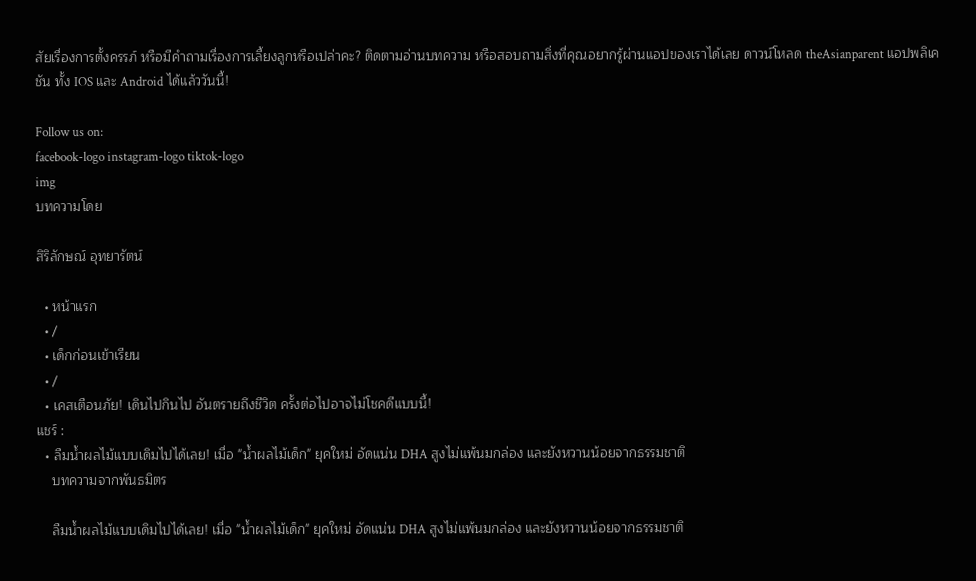สัยเรื่องการตั้งครรภ์ หรือมีคำถามเรื่องการเลี้ยงลูกหรือเปล่าคะ? ติดตามอ่านบทความ หรือสอบถามสิ่งที่คุณอยากรู้ผ่านแอปของเราได้เลย ดาวน์โหลด theAsianparent แอปพลิเคชัน ทั้ง IOS และ Android ได้แล้ววันนี้!

Follow us on:
facebook-logo instagram-logo tiktok-logo
img
บทความโดย

สิริลักษณ์ อุทยารัตน์

  • หน้าแรก
  • /
  • เด็กก่อนเข้าเรียน
  • /
  • เคสเตือนภัย! เดินไปกินไป อันตรายถึงชีวิต ครั้งต่อไปอาจไม่โชคดีแบบนี้!
แชร์ :
  • ลืมน้ำผลไม้แบบเดิมไปได้เลย! เมื่อ "น้ำผลไม้เด็ก" ยุคใหม่ อัดแน่น DHA สูงไม่แพ้นมกล่อง และยังหวานน้อยจากธรรมชาติ
    บทความจากพันธมิตร

    ลืมน้ำผลไม้แบบเดิมไปได้เลย! เมื่อ "น้ำผลไม้เด็ก" ยุคใหม่ อัดแน่น DHA สูงไม่แพ้นมกล่อง และยังหวานน้อยจากธรรมชาติ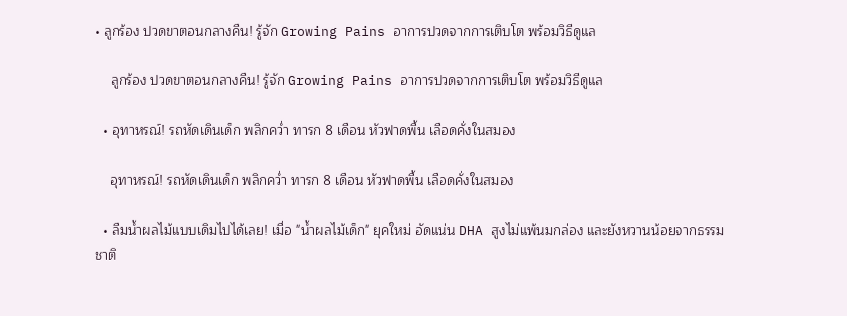• ลูกร้อง ปวดขาตอนกลางคืน! รู้จัก Growing Pains อาการปวดจากการเติบโต พร้อมวิธีดูแล

    ลูกร้อง ปวดขาตอนกลางคืน! รู้จัก Growing Pains อาการปวดจากการเติบโต พร้อมวิธีดูแล

  • อุทาหรณ์! รถหัดเดินเด็ก พลิกคว่ำ ทารก 8 เดือน หัวฟาดพื้น เลือดคั่งในสมอง

    อุทาหรณ์! รถหัดเดินเด็ก พลิกคว่ำ ทารก 8 เดือน หัวฟาดพื้น เลือดคั่งในสมอง

  • ลืมน้ำผลไม้แบบเดิมไปได้เลย! เมื่อ "น้ำผลไม้เด็ก" ยุคใหม่ อัดแน่น DHA สูงไม่แพ้นมกล่อง และยังหวานน้อยจากธรรมชาติ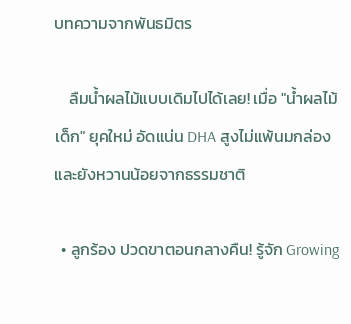บทความจากพันธมิตร

    ลืมน้ำผลไม้แบบเดิมไปได้เลย! เมื่อ "น้ำผลไม้เด็ก" ยุคใหม่ อัดแน่น DHA สูงไม่แพ้นมกล่อง และยังหวานน้อยจากธรรมชาติ

  • ลูกร้อง ปวดขาตอนกลางคืน! รู้จัก Growing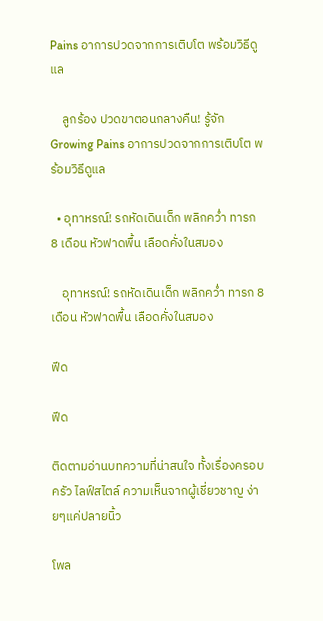Pains อาการปวดจากการเติบโต พร้อมวิธีดูแล

    ลูกร้อง ปวดขาตอนกลางคืน! รู้จัก Growing Pains อาการปวดจากการเติบโต พร้อมวิธีดูแล

  • อุทาหรณ์! รถหัดเดินเด็ก พลิกคว่ำ ทารก 8 เดือน หัวฟาดพื้น เลือดคั่งในสมอง

    อุทาหรณ์! รถหัดเดินเด็ก พลิกคว่ำ ทารก 8 เดือน หัวฟาดพื้น เลือดคั่งในสมอง

ฟีด

ฟีด

ติดตามอ่านบทความที่น่าสนใจ ทั้งเรื่องครอบครัว ไลฟ์สไตล์ ความเห็นจากผู้เชี่ยวชาญ ง่ายๆแค่ปลายนิ้ว

โพล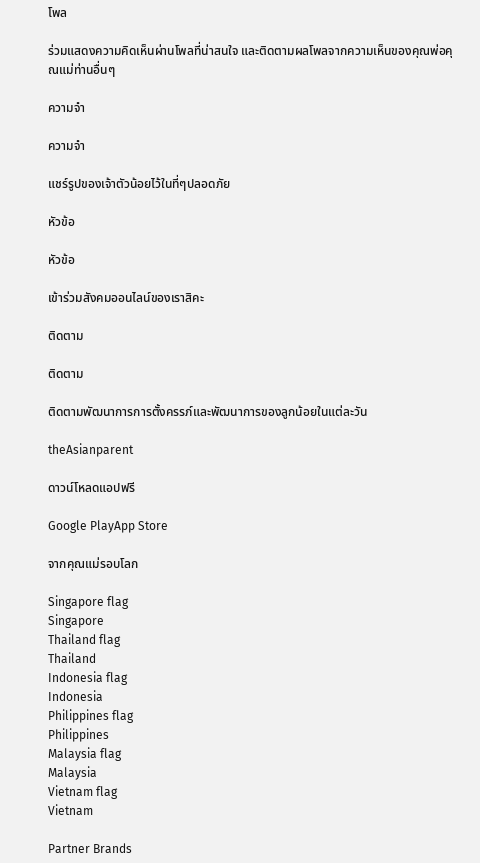โพล

ร่วมแสดงความคิดเห็นผ่านโพลที่น่าสนใจ และติดตามผลโพลจากความเห็นของคุณพ่อคุณแม่ท่านอื่นๆ

ความจำ

ความจำ

แชร์รูปของเจ้าตัวน้อยไว้ในที่ๆปลอดภัย

หัวข้อ

หัวข้อ

เข้าร่วมสังคมออนไลน์ของเราสิคะ

ติดตาม

ติดตาม

ติดตามพัฒนาการการตั้งครรภ์และพัฒนาการของลูกน้อยในแต่ละวัน

theAsianparent

ดาวน์โหลดแอปฟรี

Google PlayApp Store

จากคุณแม่รอบโลก

Singapore flag
Singapore
Thailand flag
Thailand
Indonesia flag
Indonesia
Philippines flag
Philippines
Malaysia flag
Malaysia
Vietnam flag
Vietnam

Partner Brands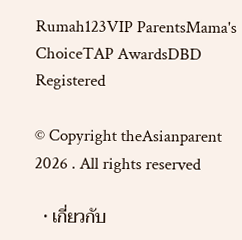Rumah123VIP ParentsMama's ChoiceTAP AwardsDBD Registered

© Copyright theAsianparent 2026 . All rights reserved

  • เกี่ยวกับ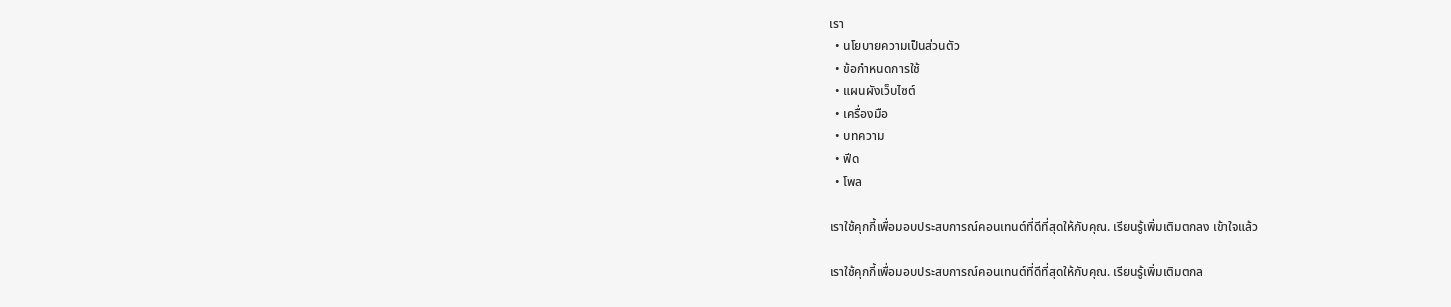เรา
  • นโยบายความเป็นส่วนตัว
  • ข้อกำหนดการใช้
  • แผนผังเว็บไซต์
  • เครื่องมือ
  • บทความ
  • ฟีด
  • โพล

เราใช้คุกกี้เพื่อมอบประสบการณ์คอนเทนต์ที่ดีที่สุดให้กับคุณ. เรียนรู้เพิ่มเติมตกลง เข้าใจแล้ว

เราใช้คุกกี้เพื่อมอบประสบการณ์คอนเทนต์ที่ดีที่สุดให้กับคุณ. เรียนรู้เพิ่มเติมตกล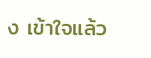ง เข้าใจแล้ว